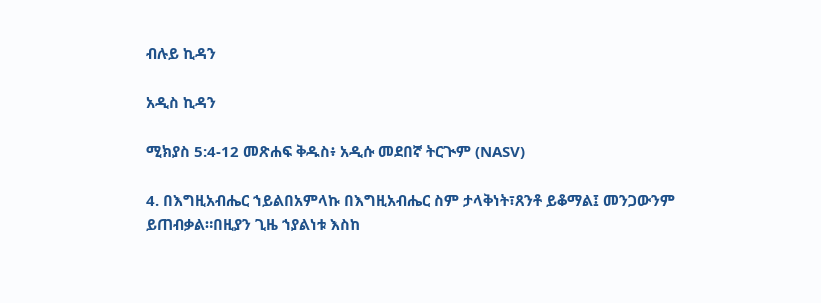ብሉይ ኪዳን

አዲስ ኪዳን

ሚክያስ 5:4-12 መጽሐፍ ቅዱስ፥ አዲሱ መደበኛ ትርጒም (NASV)

4. በእግዚአብሔር ኀይልበአምላኩ በእግዚአብሔር ስም ታላቅነት፣ጸንቶ ይቆማል፤ መንጋውንም ይጠብቃል።በዚያን ጊዜ ኀያልነቱ እስከ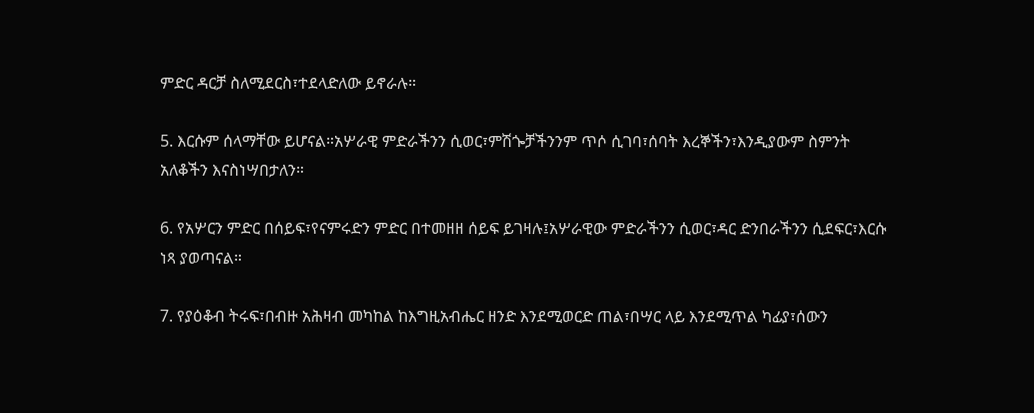ምድር ዳርቻ ስለሚደርስ፣ተደላድለው ይኖራሉ።

5. እርሱም ሰላማቸው ይሆናል።አሦራዊ ምድራችንን ሲወር፣ምሽጐቻችንንም ጥሶ ሲገባ፣ሰባት እረኞችን፣እንዲያውም ስምንት አለቆችን እናስነሣበታለን።

6. የአሦርን ምድር በሰይፍ፣የናምሩድን ምድር በተመዘዘ ሰይፍ ይገዛሉ፤አሦራዊው ምድራችንን ሲወር፣ዳር ድንበራችንን ሲደፍር፣እርሱ ነጻ ያወጣናል።

7. የያዕቆብ ትሩፍ፣በብዙ አሕዛብ መካከል ከእግዚአብሔር ዘንድ እንደሚወርድ ጠል፣በሣር ላይ እንደሚጥል ካፊያ፣ሰውን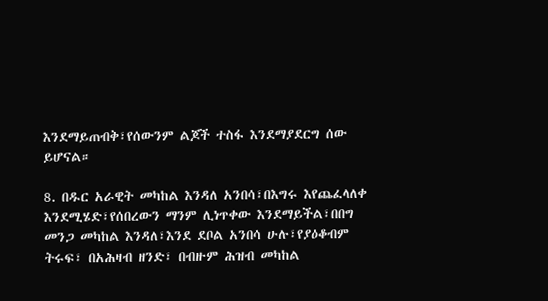እንደማይጠብቅ፣የሰውንም ልጆች ተስፋ እንደማያደርግ ሰው ይሆናል።

8. በዱር አራዊት መካከል እንዳለ አንበሳ፣በእግሩ እየጨፈላለቀ እንደሚሄድ፣የሰበረውን ማንም ሊነጥቀው እንደማይችል፣በበግ መንጋ መካከል እንዳለ፣እንደ ደቦል አንበሳ ሁሉ፣የያዕቆብም ትሩፍ፣ በአሕዛብ ዘንድ፣ በብዙም ሕዝብ መካከል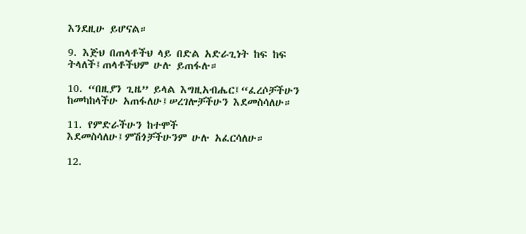እንደዚሁ ይሆናል።

9. እጅህ በጠላቶችህ ላይ በድል አድራጊነት ከፍ ከፍ ትላለች፤ጠላቶችህም ሁሉ ይጠፋሉ።

10. “በዚያን ጊዜ” ይላል እግዚአብሔር፤“ፈረሶቻችሁን ከመካከላችሁ አጠፋለሁ፤ሠረገሎቻችሁን እደመስሳለሁ።

11. የምድራችሁን ከተሞች እደመስሳለሁ፤ምሽጎቻችሁንም ሁሉ አፈርሳለሁ።

12.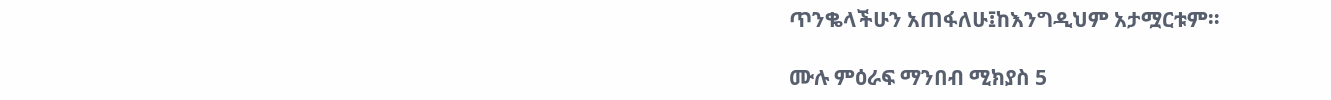ጥንቈላችሁን አጠፋለሁ፤ከእንግዲህም አታሟርቱም።

ሙሉ ምዕራፍ ማንበብ ሚክያስ 5